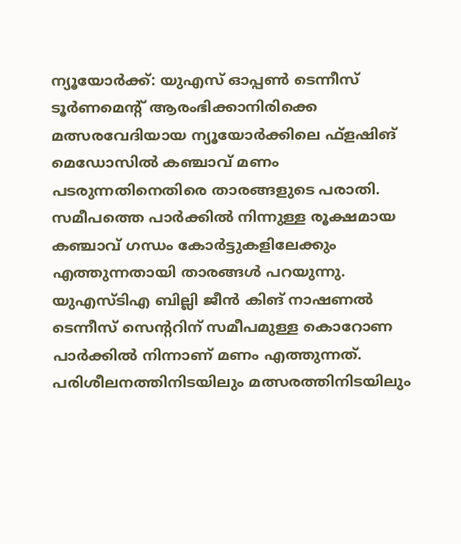ന്യൂയോർക്ക്: യുഎസ് ഓപ്പൺ ടെന്നീസ് ടൂർണമെന്റ് ആരംഭിക്കാനിരിക്കെ മത്സരവേദിയായ ന്യൂയോർക്കിലെ ഫ്ളഷിങ് മെഡോസിൽ കഞ്ചാവ് മണം പടരുന്നതിനെതിരെ താരങ്ങളുടെ പരാതി. സമീപത്തെ പാർക്കിൽ നിന്നുള്ള രൂക്ഷമായ കഞ്ചാവ് ഗന്ധം കോർട്ടുകളിലേക്കും എത്തുന്നതായി താരങ്ങൾ പറയുന്നു.
യുഎസ്ടിഎ ബില്ലി ജീൻ കിങ് നാഷണൽ ടെന്നീസ് സെന്ററിന് സമീപമുള്ള കൊറോണ പാർക്കിൽ നിന്നാണ് മണം എത്തുന്നത്. പരിശീലനത്തിനിടയിലും മത്സരത്തിനിടയിലും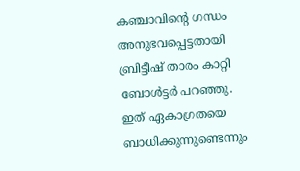കഞ്ചാവിന്റെ ഗന്ധം അനുഭവപ്പെട്ടതായി ബ്രിട്ടീഷ് താരം കാറ്റി ബോൾട്ടർ പറഞ്ഞു. ഇത് ഏകാഗ്രതയെ ബാധിക്കുന്നുണ്ടെന്നും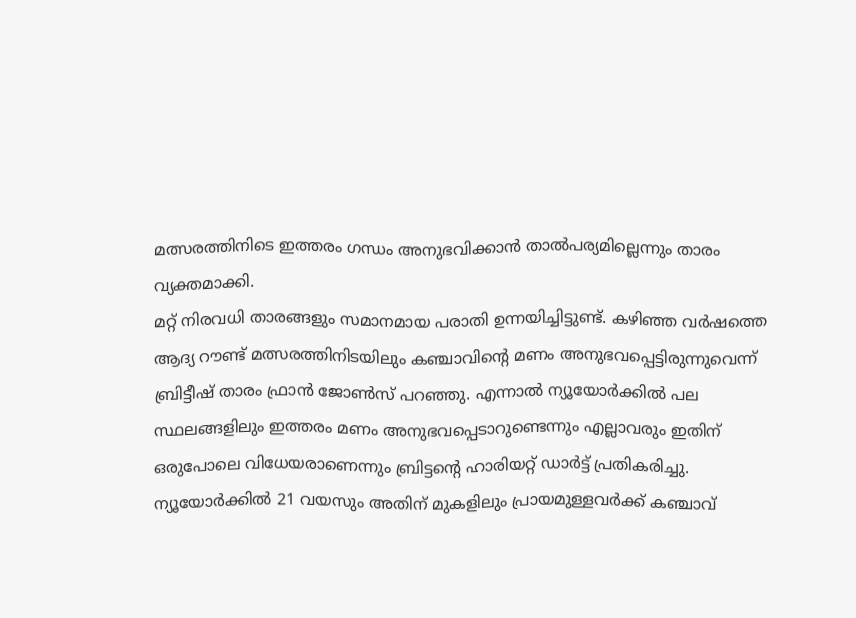മത്സരത്തിനിടെ ഇത്തരം ഗന്ധം അനുഭവിക്കാൻ താൽപര്യമില്ലെന്നും താരം വ്യക്തമാക്കി.
മറ്റ് നിരവധി താരങ്ങളും സമാനമായ പരാതി ഉന്നയിച്ചിട്ടുണ്ട്. കഴിഞ്ഞ വർഷത്തെ ആദ്യ റൗണ്ട് മത്സരത്തിനിടയിലും കഞ്ചാവിന്റെ മണം അനുഭവപ്പെട്ടിരുന്നുവെന്ന് ബ്രിട്ടീഷ് താരം ഫ്രാൻ ജോൺസ് പറഞ്ഞു. എന്നാൽ ന്യൂയോർക്കിൽ പല സ്ഥലങ്ങളിലും ഇത്തരം മണം അനുഭവപ്പെടാറുണ്ടെന്നും എല്ലാവരും ഇതിന് ഒരുപോലെ വിധേയരാണെന്നും ബ്രിട്ടന്റെ ഹാരിയറ്റ് ഡാർട്ട് പ്രതികരിച്ചു. ന്യൂയോർക്കിൽ 21 വയസും അതിന് മുകളിലും പ്രായമുള്ളവർക്ക് കഞ്ചാവ്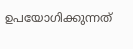ഉപയോഗിക്കുന്നത്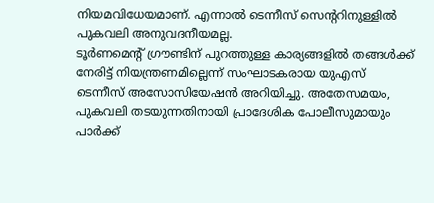നിയമവിധേയമാണ്. എന്നാൽ ടെന്നീസ് സെന്ററിനുള്ളിൽ പുകവലി അനുവദനീയമല്ല.
ടൂർണമെന്റ് ഗ്രൗണ്ടിന് പുറത്തുള്ള കാര്യങ്ങളിൽ തങ്ങൾക്ക് നേരിട്ട് നിയന്ത്രണമില്ലെന്ന് സംഘാടകരായ യുഎസ് ടെന്നീസ് അസോസിയേഷൻ അറിയിച്ചു. അതേസമയം, പുകവലി തടയുന്നതിനായി പ്രാദേശിക പോലീസുമായും പാർക്ക്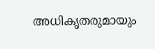അധികൃതരുമായും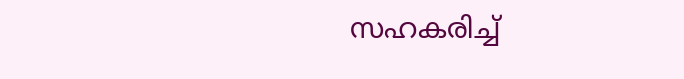സഹകരിച്ച്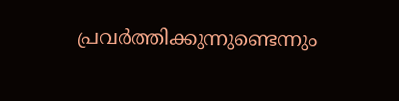പ്രവർത്തിക്കുന്നുണ്ടെന്നും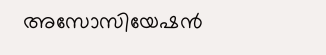അസോസിയേഷൻ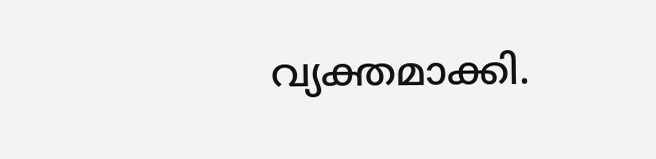വ്യക്തമാക്കി.